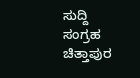ಸುದ್ದಿ ಸಂಗ್ರಹ ಚಿತ್ತಾಪುರ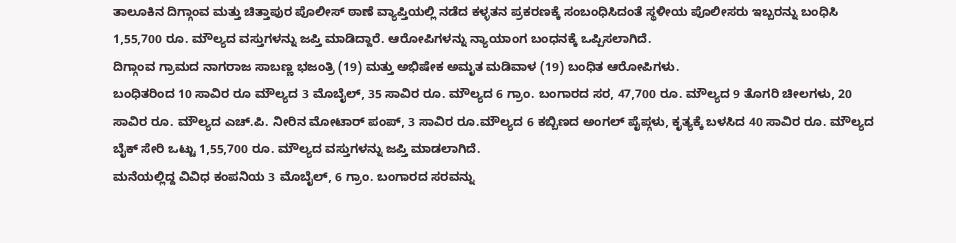ತಾಲೂಕಿನ ದಿಗ್ಗಾಂವ ಮತ್ತು ಚಿತ್ತಾಪುರ ಪೊಲೀಸ್ ಠಾಣೆ ವ್ಯಾಪ್ತಿಯಲ್ಲಿ ನಡೆದ ಕಳ್ಳತನ ಪ್ರಕರಣಕ್ಕೆ ಸಂಬಂಧಿಸಿದಂತೆ ಸ್ಥಳೀಯ ಪೊಲೀಸರು ಇಬ್ಬರನ್ನು ಬಂಧಿಸಿ 1,55,700 ರೂ. ಮೌಲ್ಯದ ವಸ್ತುಗಳನ್ನು ಜಪ್ತಿ ಮಾಡಿದ್ದಾರೆ. ಆರೋಪಿಗಳನ್ನು ನ್ಯಾಯಾಂಗ ಬಂಧನಕ್ಕೆ ಒಪ್ಪಿಸಲಾಗಿದೆ.
ದಿಗ್ಗಾಂವ ಗ್ರಾಮದ ನಾಗರಾಜ ಸಾಬಣ್ಣ ಭಜಂತ್ರಿ (19) ಮತ್ತು ಅಭಿಷೇಕ ಅಮೃತ ಮಡಿವಾಳ (19) ಬಂಧಿತ ಆರೋಪಿಗಳು.
ಬಂಧಿತರಿಂದ 10 ಸಾವಿರ ರೂ ಮೌಲ್ಯದ 3 ಮೊಬೈಲ್, 35 ಸಾವಿರ ರೂ. ಮೌಲ್ಯದ 6 ಗ್ರಾಂ. ಬಂಗಾರದ ಸರ, 47,700 ರೂ. ಮೌಲ್ಯದ 9 ತೊಗರಿ ಚೀಲಗಳು, 20 ಸಾವಿರ ರೂ. ಮೌಲ್ಯದ ಎಚ್.ಪಿ. ನೀರಿನ ಮೋಟಾರ್ ಪಂಪ್, 3 ಸಾವಿರ ರೂ.ಮೌಲ್ಯದ 6 ಕಬ್ಬಿಣದ ಅಂಗಲ್ ಪೈಪ್ಗಳು, ಕೃತ್ಯಕ್ಕೆ ಬಳಸಿದ 40 ಸಾವಿರ ರೂ. ಮೌಲ್ಯದ ಬೈಕ್ ಸೇರಿ ಒಟ್ಟು 1,55,700 ರೂ. ಮೌಲ್ಯದ ವಸ್ತುಗಳನ್ನು ಜಪ್ತಿ ಮಾಡಲಾಗಿದೆ.
ಮನೆಯಲ್ಲಿದ್ದ ವಿವಿಧ ಕಂಪನಿಯ 3 ಮೊಬೈಲ್, 6 ಗ್ರಾಂ. ಬಂಗಾರದ ಸರವನ್ನು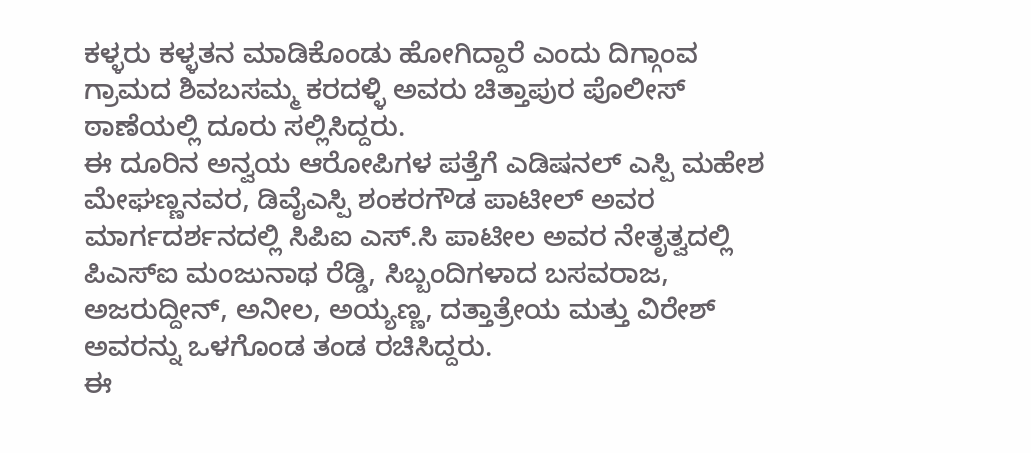ಕಳ್ಳರು ಕಳ್ಳತನ ಮಾಡಿಕೊಂಡು ಹೋಗಿದ್ದಾರೆ ಎಂದು ದಿಗ್ಗಾಂವ ಗ್ರಾಮದ ಶಿವಬಸಮ್ಮ ಕರದಳ್ಳಿ ಅವರು ಚಿತ್ತಾಪುರ ಪೊಲೀಸ್ ಠಾಣೆಯಲ್ಲಿ ದೂರು ಸಲ್ಲಿಸಿದ್ದರು.
ಈ ದೂರಿನ ಅನ್ವಯ ಆರೋಪಿಗಳ ಪತ್ತೆಗೆ ಎಡಿಷನಲ್ ಎಸ್ಪಿ ಮಹೇಶ ಮೇಘಣ್ಣನವರ, ಡಿವೈಎಸ್ಪಿ ಶಂಕರಗೌಡ ಪಾಟೀಲ್ ಅವರ ಮಾರ್ಗದರ್ಶನದಲ್ಲಿ ಸಿಪಿಐ ಎಸ್.ಸಿ ಪಾಟೀಲ ಅವರ ನೇತೃತ್ವದಲ್ಲಿ ಪಿಎಸ್ಐ ಮಂಜುನಾಥ ರೆಡ್ಡಿ, ಸಿಬ್ಬಂದಿಗಳಾದ ಬಸವರಾಜ, ಅಜರುದ್ದೀನ್, ಅನೀಲ, ಅಯ್ಯಣ್ಣ, ದತ್ತಾತ್ರೇಯ ಮತ್ತು ವಿರೇಶ್ ಅವರನ್ನು ಒಳಗೊಂಡ ತಂಡ ರಚಿಸಿದ್ದರು.
ಈ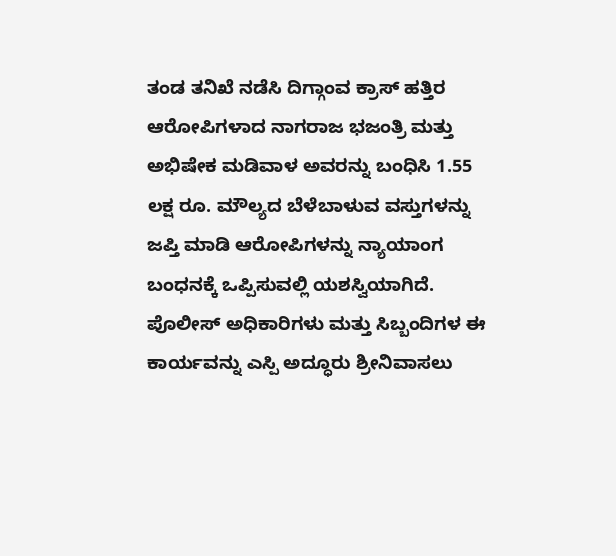ತಂಡ ತನಿಖೆ ನಡೆಸಿ ದಿಗ್ಗಾಂವ ಕ್ರಾಸ್ ಹತ್ತಿರ ಆರೋಪಿಗಳಾದ ನಾಗರಾಜ ಭಜಂತ್ರಿ ಮತ್ತು ಅಭಿಷೇಕ ಮಡಿವಾಳ ಅವರನ್ನು ಬಂಧಿಸಿ 1.55 ಲಕ್ಷ ರೂ. ಮೌಲ್ಯದ ಬೆಳೆಬಾಳುವ ವಸ್ತುಗಳನ್ನು ಜಪ್ತಿ ಮಾಡಿ ಆರೋಪಿಗಳನ್ನು ನ್ಯಾಯಾಂಗ ಬಂಧನಕ್ಕೆ ಒಪ್ಪಿಸುವಲ್ಲಿ ಯಶಸ್ವಿಯಾಗಿದೆ. ಪೊಲೀಸ್ ಅಧಿಕಾರಿಗಳು ಮತ್ತು ಸಿಬ್ಬಂದಿಗಳ ಈ ಕಾರ್ಯವನ್ನು ಎಸ್ಪಿ ಅದ್ಧೂರು ಶ್ರೀನಿವಾಸಲು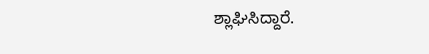ಶ್ಲಾಘಿಸಿದ್ದಾರೆ.